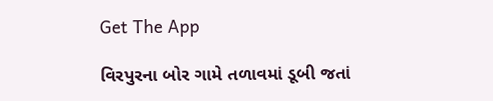Get The App

વિરપુરના બોર ગામે તળાવમાં ડૂબી જતાં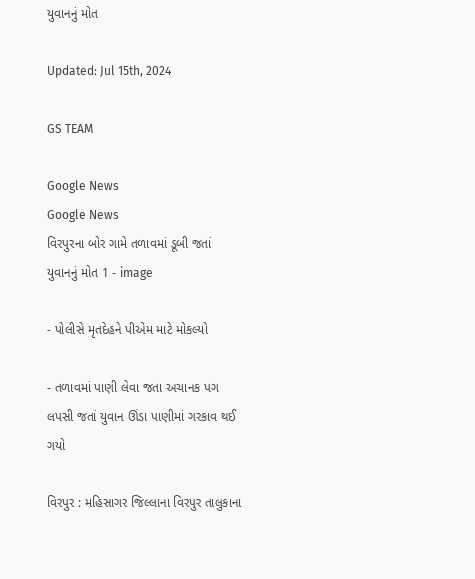યુવાનનું મોત

Updated: Jul 15th, 2024

GS TEAM

Google News
Google News
વિરપુરના બોર ગામે તળાવમાં ડૂબી જતાં યુવાનનું મોત 1 - image

- પોલીસે મૃતદેહને પીએમ માટે મોકલ્યો

- તળાવમાં પાણી લેવા જતા અચાનક પગ લપસી જતાં યુવાન ઊંડા પાણીમાં ગરકાવ થઈ ગયો

વિરપુર : મહિસાગર જિલ્લાના વિરપુર તાલુકાના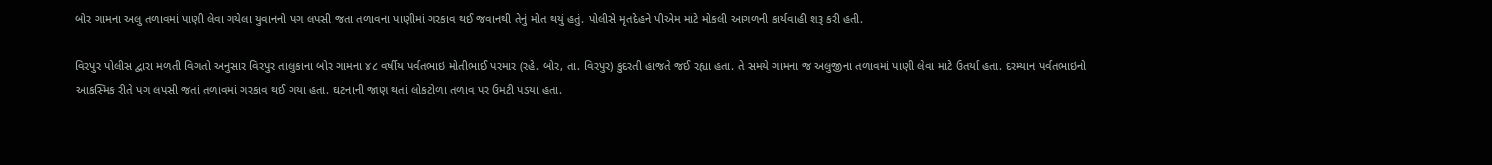બોર ગામના અલુ તળાવમાં પાણી લેવા ગયેલા યુવાનનો પગ લપસી જતા તળાવના પાણીમાં ગરકાવ થઈ જવાનથી તેનું મોત થયું હતું. પોલીસે મૃતદેહને પીએમ માટે મોકલી આગળની કાર્યવાહી શરૂ કરી હતી.

વિરપુર પોલીસ દ્વારા મળતી વિગતો અનુસાર વિરપુર તાલુકાના બોર ગામના ૪૮ વર્ષીય પર્વતભાઇ મોતીભાઈ પરમાર (રહે. બોર, તા. વિરપુર) કુદરતી હાજતે જઈ રહ્યા હતા. તે સમયે ગામના જ અલુજીના તળાવમાં પાણી લેવા માટે ઉતર્યા હતા. દરમ્યાન પર્વતભાઇનો આકસ્મિક રીતે પગ લપસી જતાં તળાવમાં ગરકાવ થઈ ગયા હતા. ઘટનાની જાણ થતાં લોકટોળા તળાવ પર ઉમટી પડયા હતા.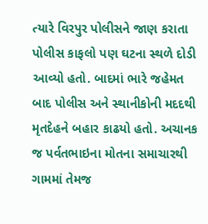ત્યારે વિરપુર પોલીસને જાણ કરાતા પોલીસ કાફલો પણ ઘટના સ્થળે દોડી આવ્યો હતો. બાદમાં ભારે જહેમત બાદ પોલીસ અને સ્થાનીકોની મદદથી મૃતદેહને બહાર કાઢયો હતો. અચાનક જ પર્વતભાઇના મોતના સમાચારથી ગામમાં તેમજ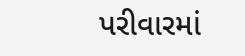પરીવારમાં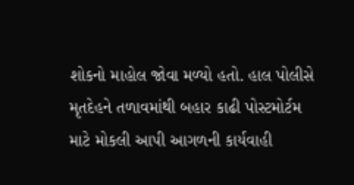શોકનો માહોલ જોવા મળ્યો હતો. હાલ પોલીસે મૃતદેહને તળાવમાંથી બહાર કાઢી પોસ્ટમોર્ટમ માટે મોકલી આપી આગળની કાર્યવાહી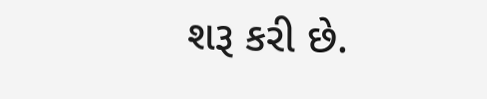શરૂ કરી છે.